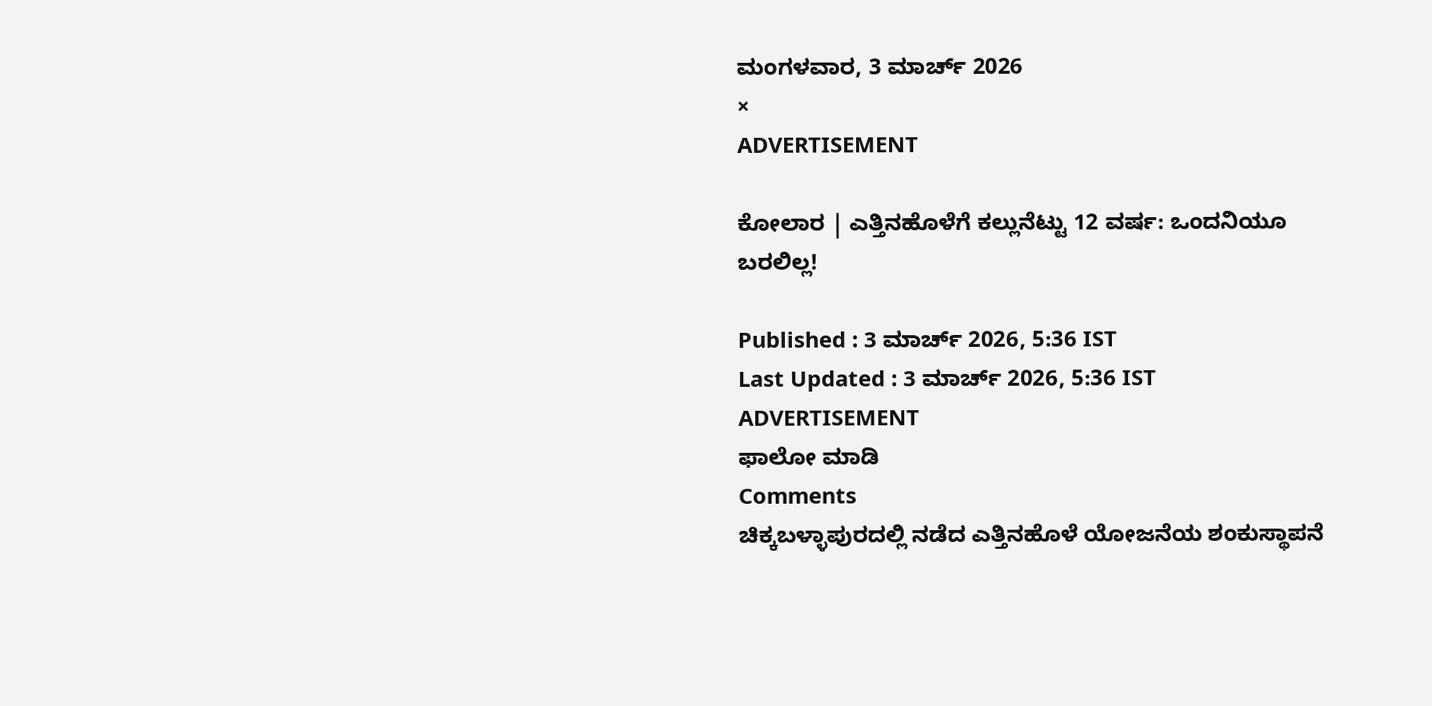ಮಂಗಳವಾರ, 3 ಮಾರ್ಚ್ 2026
×
ADVERTISEMENT

ಕೋಲಾರ | ಎತ್ತಿನಹೊಳೆಗೆ ಕಲ್ಲುನೆಟ್ಟು 12 ವರ್ಷ: ಒಂದನಿಯೂ ಬರಲಿಲ್ಲ!

Published : 3 ಮಾರ್ಚ್ 2026, 5:36 IST
Last Updated : 3 ಮಾರ್ಚ್ 2026, 5:36 IST
ADVERTISEMENT
ಫಾಲೋ ಮಾಡಿ
Comments
ಚಿಕ್ಕಬಳ್ಳಾಪುರದಲ್ಲಿ ನಡೆದ ಎತ್ತಿನಹೊಳೆ ಯೋಜನೆಯ ಶಂಕುಸ್ಥಾಪನೆ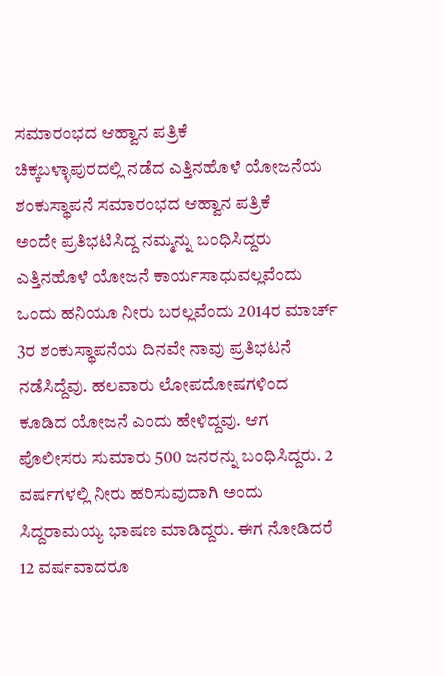ಸಮಾರಂಭದ ಆಹ್ವಾನ ಪತ್ರಿಕೆ
ಚಿಕ್ಕಬಳ್ಳಾಪುರದಲ್ಲಿ ನಡೆದ ಎತ್ತಿನಹೊಳೆ ಯೋಜನೆಯ ಶಂಕುಸ್ಥಾಪನೆ ಸಮಾರಂಭದ ಆಹ್ವಾನ ಪತ್ರಿಕೆ
ಅಂದೇ ಪ್ರತಿಭಟಿಸಿದ್ದ ನಮ್ಮನ್ನು ಬಂಧಿಸಿದ್ದರು ಎತ್ತಿನಹೊಳೆ ಯೋಜನೆ ಕಾರ್ಯಸಾಧುವಲ್ಲವೆಂದು ಒಂದು ಹನಿಯೂ ನೀರು ಬರಲ್ಲವೆಂದು 2014ರ ಮಾರ್ಚ್‌ 3ರ ಶಂಕುಸ್ಥಾಪನೆಯ ದಿನವೇ ನಾವು ಪ್ರತಿಭಟನೆ ನಡೆಸಿದ್ದೆವು. ಹಲವಾರು ಲೋಪದೋಷಗಳಿಂದ ಕೂಡಿದ ಯೋಜನೆ ಎಂದು ಹೇಳಿದ್ದವು. ಆಗ ಪೊಲೀಸರು ಸುಮಾರು 500 ಜನರನ್ನು ಬಂಧಿಸಿದ್ದರು. 2 ವರ್ಷಗಳಲ್ಲಿ ನೀರು ಹರಿಸುವುದಾಗಿ ಅಂದು ಸಿದ್ದರಾಮಯ್ಯ ಭಾಷಣ ಮಾಡಿದ್ದರು. ಈಗ ನೋಡಿದರೆ 12 ವರ್ಷವಾದರೂ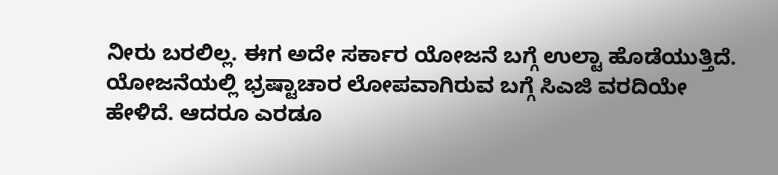ನೀರು ಬರಲಿಲ್ಲ. ಈಗ ಅದೇ ಸರ್ಕಾರ ಯೋಜನೆ ಬಗ್ಗೆ ಉಲ್ಟಾ ಹೊಡೆಯುತ್ತಿದೆ. ಯೋಜನೆಯಲ್ಲಿ ಭ್ರಷ್ಟಾಚಾರ ಲೋಪವಾಗಿರುವ ಬಗ್ಗೆ ಸಿಎಜಿ ವರದಿಯೇ ಹೇಳಿದೆ. ಆದರೂ ಎರಡೂ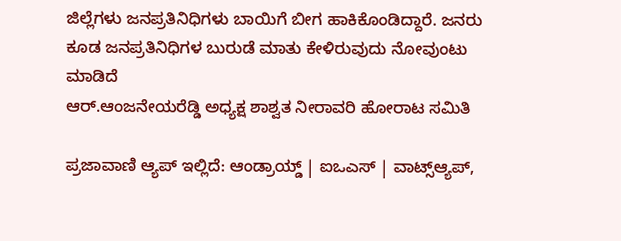ಜಿಲ್ಲೆಗಳು ಜನಪ್ರತಿನಿಧಿಗಳು ಬಾಯಿಗೆ ಬೀಗ ಹಾಕಿಕೊಂಡಿದ್ದಾರೆ. ಜನರು ಕೂಡ ಜನಪ್ರತಿನಿಧಿಗಳ ಬುರುಡೆ ಮಾತು ಕೇಳಿರುವುದು ನೋವುಂಟು ಮಾಡಿದೆ
ಆರ್‌.ಆಂಜನೇಯರೆಡ್ಡಿ ಅಧ್ಯಕ್ಷ ಶಾಶ್ವತ ನೀರಾವರಿ ಹೋರಾಟ ಸಮಿತಿ

ಪ್ರಜಾವಾಣಿ ಆ್ಯಪ್ ಇಲ್ಲಿದೆ: ಆಂಡ್ರಾಯ್ಡ್ | ಐಒಎಸ್ | ವಾಟ್ಸ್ಆ್ಯಪ್,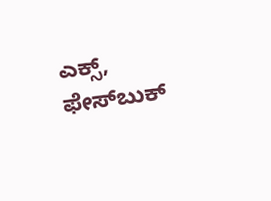ಎಕ್ಸ್, ಫೇಸ್‌ಬುಕ್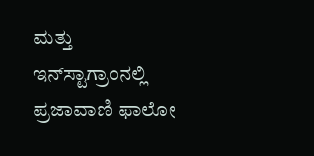ಮತ್ತು ಇನ್‌ಸ್ಟಾಗ್ರಾಂನಲ್ಲಿ ಪ್ರಜಾವಾಣಿ ಫಾಲೋ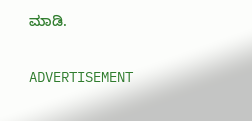ಮಾಡಿ.

ADVERTISEMENT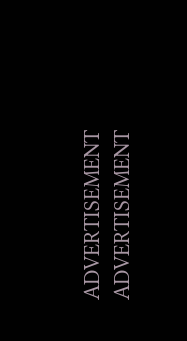ADVERTISEMENT
ADVERTISEMENT